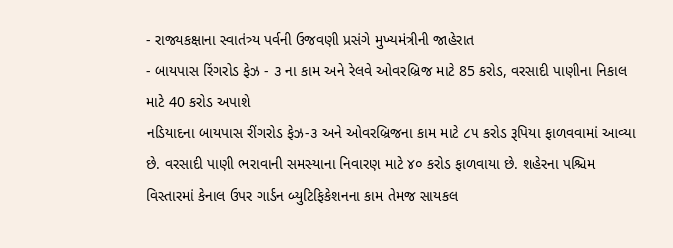- રાજ્યકક્ષાના સ્વાતંત્ર્ય પર્વની ઉજવણી પ્રસંગે મુખ્યમંત્રીની જાહેરાત
- બાયપાસ રિંગરોડ ફેઝ - ૩ ના કામ અને રેલવે ઓવરબ્રિજ માટે 85 કરોડ, વરસાદી પાણીના નિકાલ માટે 40 કરોડ અપાશે
નડિયાદના બાયપાસ રીંગરોડ ફેઝ-૩ અને ઓવરબ્રિજના કામ માટે ૮૫ કરોડ રૂપિયા ફાળવવામાં આવ્યા છે. વરસાદી પાણી ભરાવાની સમસ્યાના નિવારણ માટે ૪૦ કરોડ ફાળવાયા છે. શહેરના પશ્ચિમ વિસ્તારમાં કેનાલ ઉપર ગાર્ડન બ્યુટિફિકેશનના કામ તેમજ સાયકલ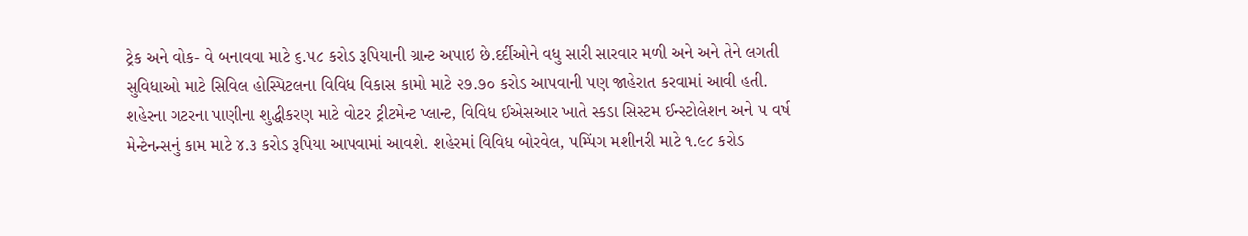ટ્રેક અને વોક- વે બનાવવા માટે ૬.૫૮ કરોડ રૂપિયાની ગ્રાન્ટ અપાઇ છે.દર્દીઓને વધુ સારી સારવાર મળી અને અને તેને લગતી સુવિધાઓ માટે સિવિલ હોસ્પિટલના વિવિધ વિકાસ કામો માટે ૨૭.૭૦ કરોડ આપવાની પણ જાહેરાત કરવામાં આવી હતી. શહેરના ગટરના પાણીના શુદ્ધીકરણ માટે વોટર ટ્રીટમેન્ટ પ્લાન્ટ, વિવિધ ઈએસઆર ખાતે સ્કડા સિસ્ટમ ઈન્સ્ટોલેશન અને ૫ વર્ષ મેન્ટેનન્સનું કામ માટે ૪.૩ કરોડ રૂપિયા આપવામાં આવશે. શહેરમાં વિવિધ બોરવેલ, પમ્પિંગ મશીનરી માટે ૧.૯૮ કરોડ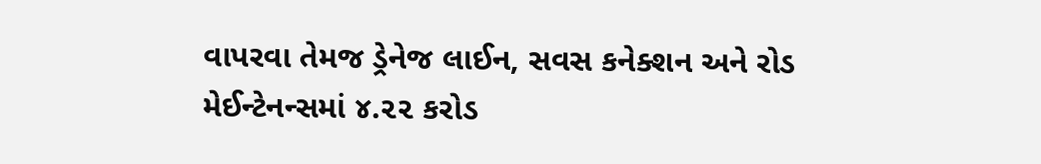વાપરવા તેમજ ડ્રેનેજ લાઈન, સવસ કનેક્શન અને રોડ મેઈન્ટેનન્સમાં ૪.૨૨ કરોડ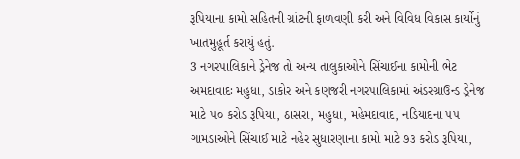રૂપિયાના કામો સહિતની ગ્રાંટની ફાળવણી કરી અને વિવિધ વિકાસ કાર્યોનું ખાતમુહૂર્ત કરાયું હતું.
3 નગરપાલિકાને ડ્રેનેજ તો અન્ય તાલુકાઓને સિંચાઈના કામોની ભેટ
અમદાવાદઃ મહુધા, ડાકોર અને કણજરી નગરપાલિકામાં અંડરગ્રાઉન્ડ ડ્રેનેજ માટે ૫૦ કરોડ રૂપિયા, ઠાસરા, મહુધા, મહેમદાવાદ, નડિયાદના ૫૫ ગામડાઓને સિંચાઈ માટે નહેર સુધારણાના કામો માટે ૭૩ કરોડ રૂપિયા,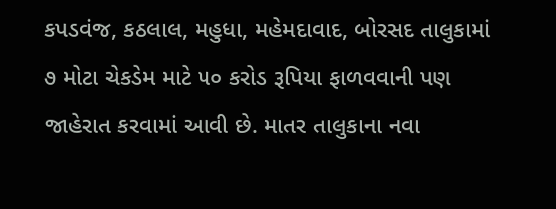કપડવંજ, કઠલાલ, મહુધા, મહેમદાવાદ, બોરસદ તાલુકામાં ૭ મોટા ચેકડેમ માટે ૫૦ કરોડ રૂપિયા ફાળવવાની પણ જાહેરાત કરવામાં આવી છે. માતર તાલુકાના નવા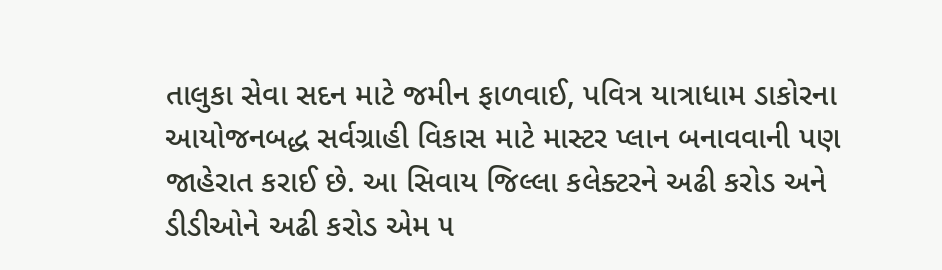તાલુકા સેવા સદન માટે જમીન ફાળવાઈ, પવિત્ર યાત્રાધામ ડાકોરના આયોજનબદ્ધ સર્વગ્રાહી વિકાસ માટે માસ્ટર પ્લાન બનાવવાની પણ જાહેરાત કરાઈ છે. આ સિવાય જિલ્લા કલેક્ટરને અઢી કરોડ અને ડીડીઓને અઢી કરોડ એમ ૫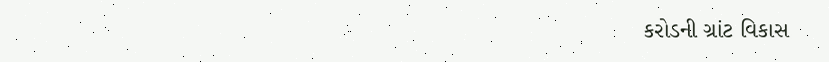કરોડની ગ્રાંટ વિકાસ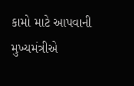કામો માટે આપવાની મુખ્યમંત્રીએ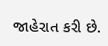જાહેરાત કરી છે.